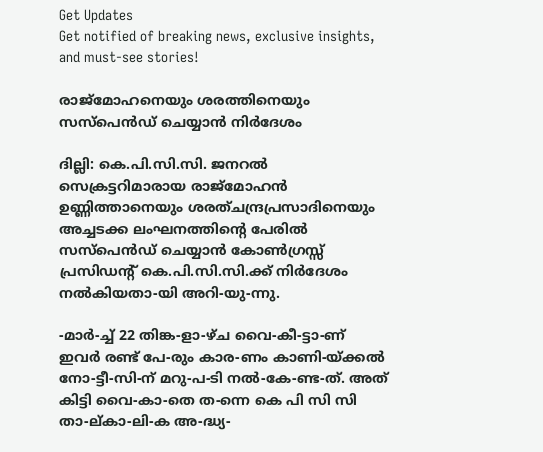Get Updates
Get notified of breaking news, exclusive insights, and must-see stories!

രാജ്മോഹനെയും ശരത്തിനെയും സസ്പെന്‍ഡ് ചെയ്യാന്‍ നിര്‍ദേശം

ദില്ലി: കെ.പി.സി.സി. ജനറല്‍ സെക്രട്ടറിമാരായ രാജ്മോഹന്‍ ഉണ്ണിത്താനെയും ശരത്ചന്ദ്രപ്രസാദിനെയും അച്ചടക്ക ലംഘനത്തിന്റെ പേരില്‍ സസ്പെന്‍ഡ് ചെയ്യാന്‍ കോണ്‍ഗ്രസ്സ് പ്രസിഡന്റ് കെ.പി.സി.സി.ക്ക് നിര്‍ദേശം നല്‍കിയതാ-യി അറി-യു-ന്നു.

-മാര്‍-ച്ച് 22 തിങ്ക-ളാ-ഴ്ച വൈ-കീ-ട്ടാ-ണ് ഇവര്‍ രണ്ട് പേ-രും കാര-ണം കാണി-യ്ക്കല്‍ നോ-ട്ടീ-സി-ന് മറു-പ-ടി നല്‍-കേ-ണ്ട-ത്. അത് കിട്ടി വൈ-കാ-തെ ത-ന്നെ കെ പി സി സി താ-ല്കാ-ലി-ക അ-ദ്ധ്യ-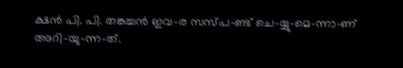ക്ഷന്‍ പി. പി. തങ്കച്ചന്‍ ഇവ-ര സസ്പ-ണ്ട് ചെ-യ്യു-മെ-ന്നാ-ണ് അറി-യു-ന്ന-ത്.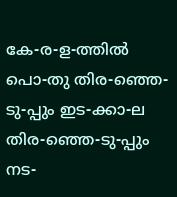കേ-ര-ള-ത്തില്‍ പൊ-തു തിര-ഞ്ഞെ-ടു-പ്പും ഇട-ക്കാ-ല തിര-ഞ്ഞെ-ടു-പ്പും നട-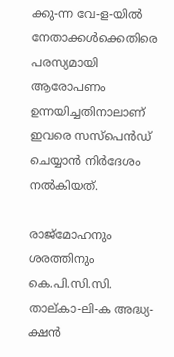ക്കു-ന്ന വേ-ള-യില്‍ നേതാക്കള്‍ക്കെതിരെ പരസ്യമായി ആരോപണം ഉന്നയിച്ചതിനാലാണ് ഇവരെ സസ്പെന്‍ഡ് ചെയ്യാന്‍ നിര്‍ദേശം നല്‍കിയത്.

രാജ്മോഹനും ശരത്തിനും കെ.പി.സി.സി. താല്കാ-ലി-ക അദ്ധ്യ-ക്ഷന്‍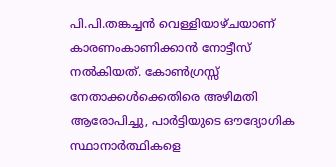പി.പി.തങ്കച്ചന്‍ വെള്ളിയാഴ്ചയാണ് കാരണംകാണിക്കാന്‍ നോട്ടീസ് നല്‍കിയത്. കോണ്‍ഗ്രസ്സ് നേതാക്കള്‍ക്കെതിരെ അഴിമതി ആരോപിച്ചു, പാര്‍ട്ടിയുടെ ഔദ്യോഗിക സ്ഥാനാര്‍ത്ഥികളെ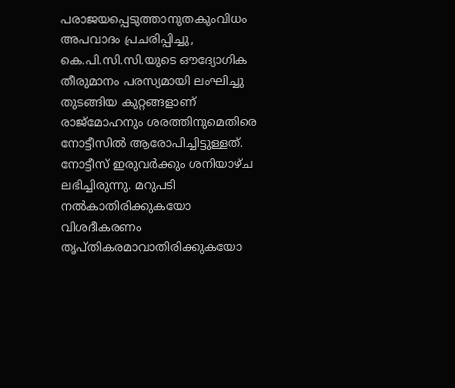പരാജയപ്പെടുത്താനുതകുംവിധം അപവാദം പ്രചരിപ്പിച്ചു, കെ.പി.സി.സി.യുടെ ഔദ്യോഗിക തീരുമാനം പരസ്യമായി ലംഘിച്ചു തുടങ്ങിയ കുറ്റങ്ങളാണ് രാജ്മോഹനും ശരത്തിനുമെതിരെ നോട്ടീസില്‍ ആരോപിച്ചിട്ടുള്ളത്. നോട്ടീസ് ഇരുവര്‍ക്കും ശനിയാഴ്ച ലഭിച്ചിരുന്നു. മറുപടി നല്‍കാതിരിക്കുകയോ വിശദീകരണം തൃപ്തികരമാവാതിരിക്കുകയോ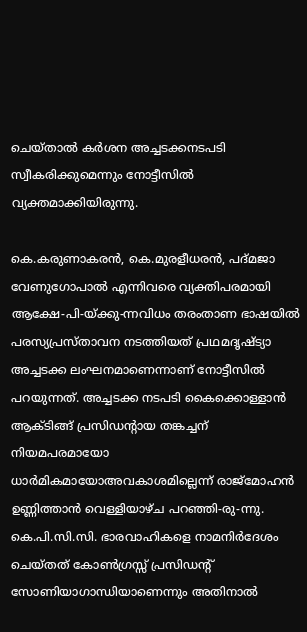ചെയ്താല്‍ കര്‍ശന അച്ചടക്കനടപടി സ്വീകരിക്കുമെന്നും നോട്ടീസില്‍ വ്യക്തമാക്കിയിരുന്നു.

കെ.കരുണാകരന്‍, കെ.മുരളീധരന്‍, പദ്മജാ വേണുഗോപാല്‍ എന്നിവരെ വ്യക്തിപരമായി ആക്ഷേ-പി-യ്ക്കു-ന്നവിധം തരംതാണ ഭാഷയില്‍ പരസ്യപ്രസ്താവന നടത്തിയത് പ്രഥമദൃഷ്ട്യാ അച്ചടക്ക ലംഘനമാണെന്നാണ് നോട്ടീസില്‍ പറയുന്നത്. അച്ചടക്ക നടപടി കൈക്കൊള്ളാന്‍ ആക്ടിങ്ങ് പ്രസിഡന്റായ തങ്കച്ചന് നിയമപരമായോ ധാര്‍മികമായോഅവകാശമില്ലെന്ന് രാജ്മോഹന്‍ ഉണ്ണിത്താന്‍ വെള്ളിയാഴ്ച പറഞ്ഞി-രു-ന്നു. കെ.പി.സി.സി. ഭാരവാഹികളെ നാമനിര്‍ദേശം ചെയ്തത് കോണ്‍ഗ്രസ്സ് പ്രസിഡന്റ് സോണിയാഗാന്ധിയാണെന്നും അതിനാല്‍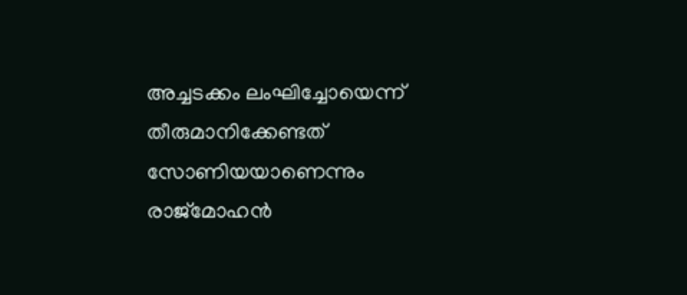അച്ചടക്കം ലംഘിച്ചോയെന്ന് തീരുമാനിക്കേണ്ടത് സോണിയയാണെന്നും രാജ്മോഹന്‍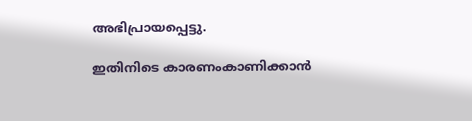അഭിപ്രായപ്പെട്ടു.

ഇതിനിടെ കാരണംകാണിക്കാന്‍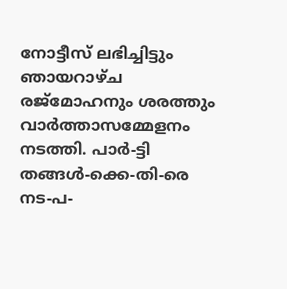നോട്ടീസ് ലഭിച്ചിട്ടും ഞായറാഴ്ച രജ്മോഹനും ശരത്തും വാര്‍ത്താസമ്മേളനം നടത്തി. പാര്‍-ട്ടി തങ്ങള്‍-ക്കെ-തി-രെ നട-പ-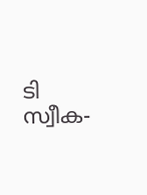ടി സ്വീക-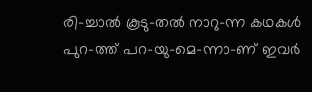രി-ച്ചാല്‍ കൂടു-തല്‍ നാറു-ന്ന കഥകള്‍ പുറ-ത്ത് പറ-യു-മെ-ന്നാ-ണ് ഇവര്‍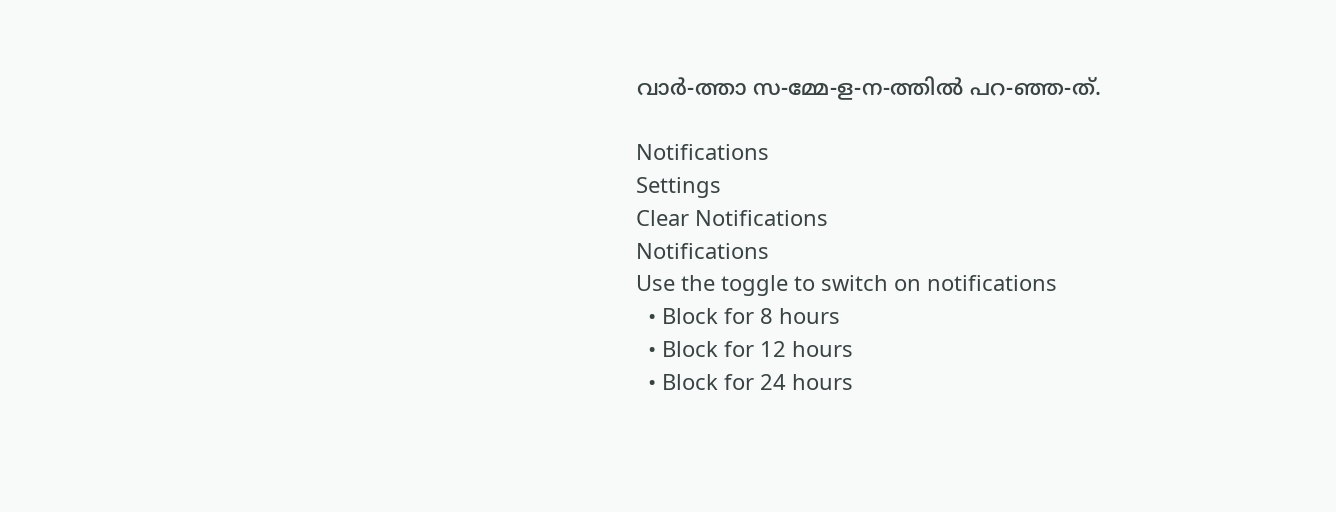വാര്‍-ത്താ സ-മ്മേ-ള-ന-ത്തില്‍ പറ-ഞ്ഞ-ത്.

Notifications
Settings
Clear Notifications
Notifications
Use the toggle to switch on notifications
  • Block for 8 hours
  • Block for 12 hours
  • Block for 24 hours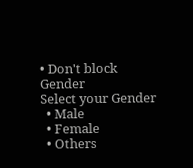• Don't block
Gender
Select your Gender
  • Male
  • Female
  • Others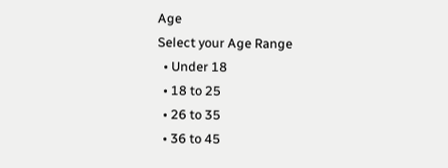Age
Select your Age Range
  • Under 18
  • 18 to 25
  • 26 to 35
  • 36 to 45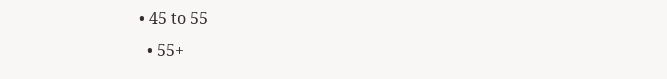• 45 to 55
  • 55+